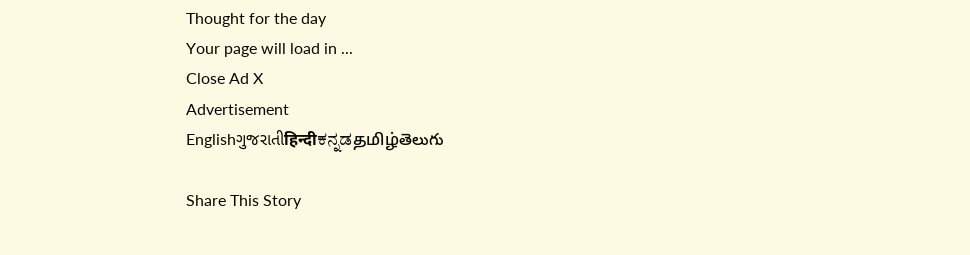Thought for the day
Your page will load in ...
Close Ad X
Advertisement
Englishગુજરાતીहिन्दीಕನ್ನಡதமிழ்తెలుగు

Share This Story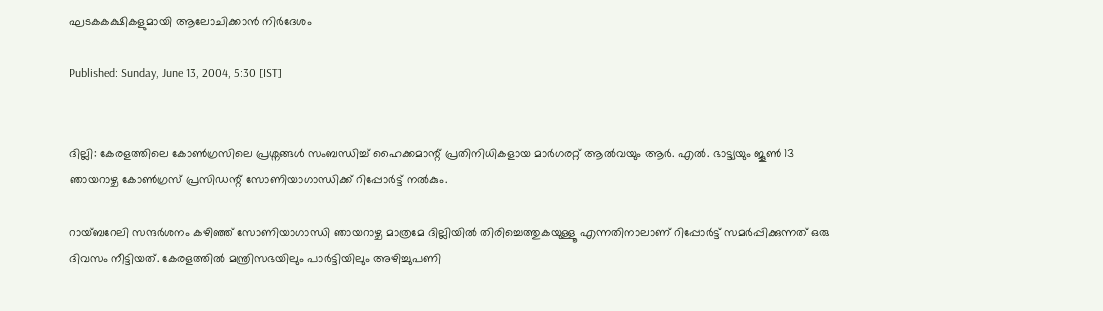ഘടകകക്ഷികളുമായി ആലോചിക്കാന്‍ നിര്‍ദേശം

Published: Sunday, June 13, 2004, 5:30 [IST]


ദില്ലി: കേരളത്തിലെ കോണ്‍ഗ്രസിലെ പ്രശ്നങ്ങള്‍ സംബന്ധിച്ച് ഹൈക്കമാന്റ് പ്രതിനിധികളായ മാര്‍ഗരറ്റ് ആല്‍വയും ആര്‍. എല്‍. ഭാട്ട്യയും ജൂണ്‍ 13 ഞായറാഴ്ച കോണ്‍ഗ്രസ് പ്രസിഡന്റ് സോണിയാഗാന്ധിക്ക് റിപ്പോര്‍ട്ട് നല്‍കും.

റായ്ബറേലി സന്ദര്‍ശനം കഴിഞ്ഞ് സോണിയാഗാന്ധി ഞായറാഴ്ച മാത്രമേ ദില്ലിയില്‍ തിരിച്ചെത്തുകയുള്ളൂ എന്നതിനാലാണ് റിപ്പോര്‍ട്ട് സമര്‍പ്പിക്കുന്നത് ഒരു ദിവസം നീട്ടിയത്. കേരളത്തില്‍ മന്ത്രിസഭയിലും പാര്‍ട്ടിയിലും അഴിച്ചുപണി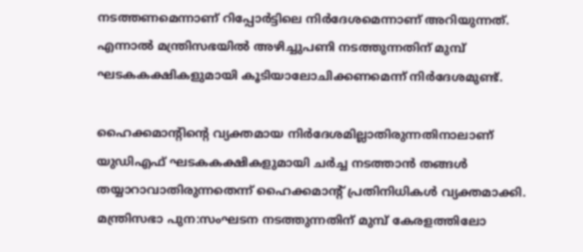നടത്തണമെന്നാണ് റിപ്പോര്‍ട്ടിലെ നിര്‍ദേശമെന്നാണ് അറിയുന്നത്. എന്നാല്‍ മന്ത്രിസഭയില്‍ അഴിച്ചുപണി നടത്തുന്നതിന് മുമ്പ് ഘടകകക്ഷികളുമായി കൂടിയാലോചിക്കണമെന്ന് നിര്‍ദേശമുണ്ട്.

ഹൈക്കമാന്റിന്റെ വ്യക്തമായ നിര്‍ദേശമില്ലാതിരുന്നതിനാലാണ് യുഡിഎഫ് ഘടകകക്ഷികളുമായി ചര്‍ച്ച നടത്താന്‍ തങ്ങള്‍ തയ്യാറാവാതിരുന്നതെന്ന് ഹൈക്കമാന്റ് പ്രതിനിധികള്‍ വ്യക്തമാക്കി. മന്ത്രിസഭാ പുന:സംഘടന നടത്തുന്നതിന് മുമ്പ് കേരളത്തിലോ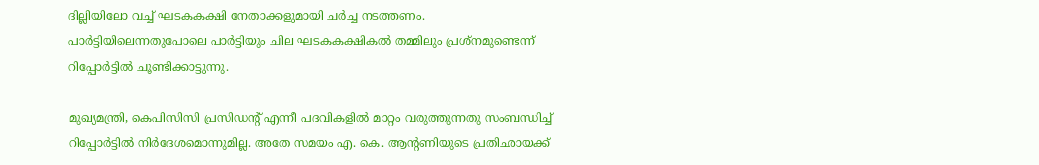ദില്ലിയിലോ വച്ച് ഘടകകക്ഷി നേതാക്കളുമായി ചര്‍ച്ച നടത്തണം. പാര്‍ട്ടിയിലെന്നതുപോലെ പാര്‍ട്ടിയും ചില ഘടകകക്ഷികല്‍ തമ്മിലും പ്രശ്നമുണ്ടെന്ന് റിപ്പോര്‍ട്ടില്‍ ചൂണ്ടിക്കാട്ടുന്നു.

മുഖ്യമന്ത്രി, കെപിസിസി പ്രസിഡന്റ് എന്നീ പദവികളില്‍ മാറ്റം വരുത്തുന്നതു സംബന്ധിച്ച് റിപ്പോര്‍ട്ടില്‍ നിര്‍ദേശമൊന്നുമില്ല. അതേ സമയം എ. കെ. ആന്റണിയുടെ പ്രതിഛായക്ക്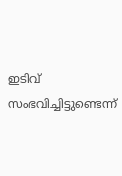ഇടിവ് സംഭവിച്ചിട്ടുണ്ടെന്ന്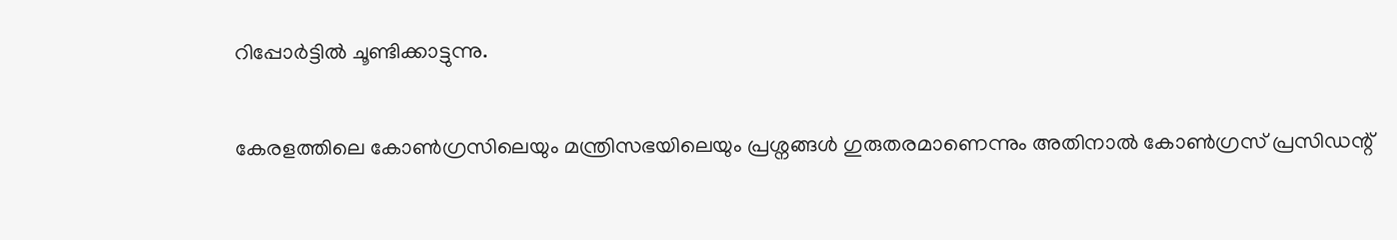റിപ്പോര്‍ട്ടില്‍ ചൂണ്ടിക്കാട്ടുന്നു.

കേരളത്തിലെ കോണ്‍ഗ്രസിലെയും മന്ത്രിസഭയിലെയും പ്രശ്നങ്ങള്‍ ഗുരുതരമാണെന്നും അതിനാല്‍ കോണ്‍ഗ്രസ് പ്രസിഡന്റ്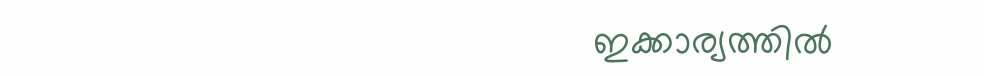ഇക്കാര്യത്തില്‍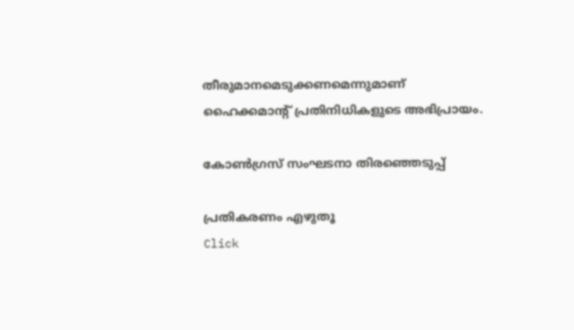തീരുമാനമെടുക്കണമെന്നുമാണ് ഹൈക്കമാന്റ് പ്രതിനിധികളുടെ അഭിപ്രായം.

കോണ്‍ഗ്രസ് സംഘടനാ തിരഞ്ഞെടുപ്പ്

പ്രതികരണം എഴുതൂ
Click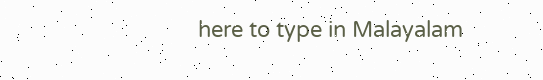here to type in Malayalam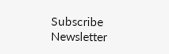Subscribe Newsletter